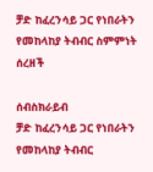ቻድ ከፈረንሳይ ጋር የነበራትን የመከላከያ ትብብር ስምምነት ሰረዘች

ሰብስክራይብ
ቻድ ከፈረንሳይ ጋር የነበራትን የመከላከያ ትብብር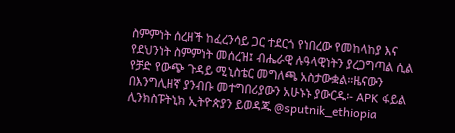ስምምነት ሰረዘች ከፈረንሳይ ጋር ተደርጎ የነበረው የመከላከያ እና የደህንነት ስምምነት መሰረዝ፤ ብሔራዊ ሉዓላዊነትን ያረጋግጣል ሲል የቻድ የውጭ ጉዳይ ሚኒስቴር መግለጫ አስታውቋል።ዜናውን በእንግሊዘኛ ያንብቡ መተግበሪያውን አሁኑኑ ያውርዱ፡- APK ፋይል ሊንክስፑትኒክ ኢትዮጵያን ይወዳጁ @sputnik_ethiopia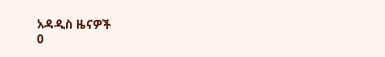አዳዲስ ዜናዎች
0